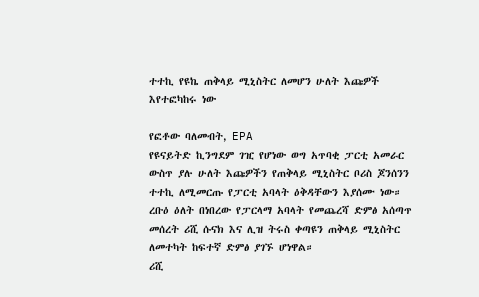ተተኪ የዩኬ ጠቅላይ ሚኒስትር ለመሆን ሁለት እጩዎች እየተፎካከሩ ነው

የፎቶው ባለመብት, EPA
የዩናይትድ ኪንግደም ገዢ የሆነው ወግ አጥባቂ ፓርቲ አመራር ውስጥ ያሉ ሁለት እጩዎችን የጠቅላይ ሚኒስትር ቦሪስ ጆንሰንን ተተኪ ለሚመርጡ የፓርቲ አባላት ዕቅዳቸውን እያሰሙ ነው።
ረቡዕ ዕለት በነበረው የፓርላማ አባላት የመጨረሻ ድምፅ አሰጣጥ መሰረት ሪሺ ሱናክ እና ሊዝ ትሩስ ቀጣዩን ጠቅላይ ሚኒስትር ለመተካት ከፍተኛ ድምፅ ያገኙ ሆነዋል።
ሪሺ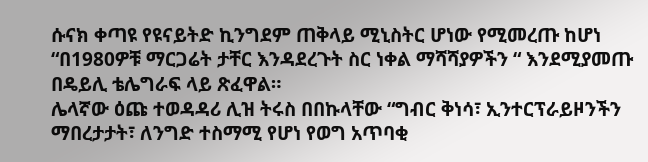ሱናክ ቀጣዩ የዩናይትድ ኪንግደም ጠቅላይ ሚኒስትር ሆነው የሚመረጡ ከሆነ “በ1980ዎቹ ማርጋሬት ታቸር እንዳደረጉት ስር ነቀል ማሻሻያዎችን “ እንደሚያመጡ በዴይሊ ቴሌግራፍ ላይ ጽፈዋል።
ሌላኛው ዕጩ ተወዳዳሪ ሊዝ ትሩስ በበኩላቸው “ግብር ቅነሳ፣ ኢንተርፕራይዞንችን ማበረታታት፣ ለንግድ ተስማሚ የሆነ የወግ አጥባቂ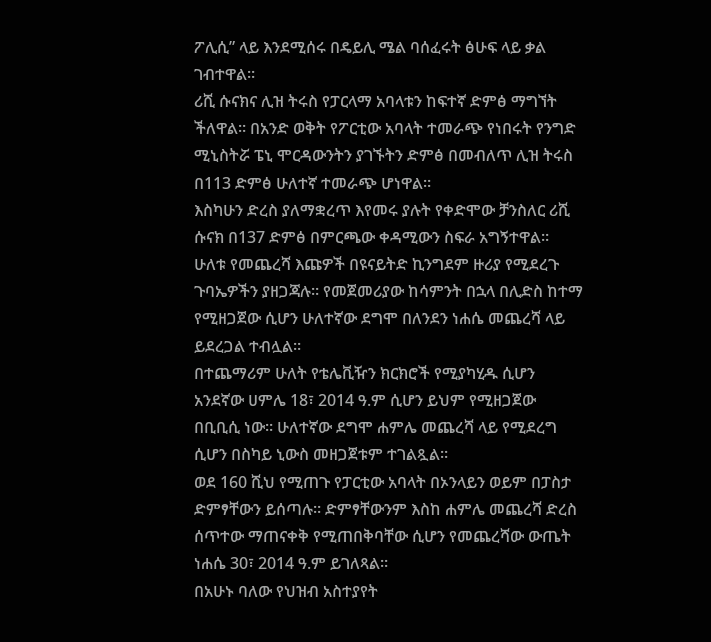ፖሊሲ” ላይ እንደሚሰሩ በዴይሊ ሜል ባሰፈሩት ፅሁፍ ላይ ቃል ገብተዋል።
ሪሺ ሱናክና ሊዝ ትሩስ የፓርላማ አባላቱን ከፍተኛ ድምፅ ማግኘት ችለዋል። በአንድ ወቅት የፖርቲው አባላት ተመራጭ የነበሩት የንግድ ሚኒስትሯ ፔኒ ሞርዳውንትን ያገኙትን ድምፅ በመብለጥ ሊዝ ትሩስ በ113 ድምፅ ሁለተኛ ተመራጭ ሆነዋል።
እስካሁን ድረስ ያለማቋረጥ እየመሩ ያሉት የቀድሞው ቻንስለር ሪሺ ሱናክ በ137 ድምፅ በምርጫው ቀዳሚውን ስፍራ አግኝተዋል።
ሁለቱ የመጨረሻ እጩዎች በዩናይትድ ኪንግደም ዙሪያ የሚደረጉ ጉባኤዎችን ያዘጋጃሉ። የመጀመሪያው ከሳምንት በኋላ በሊድስ ከተማ የሚዘጋጀው ሲሆን ሁለተኛው ደግሞ በለንደን ነሐሴ መጨረሻ ላይ ይደረጋል ተብሏል።
በተጨማሪም ሁለት የቴሌቪዥን ክርክሮች የሚያካሂዱ ሲሆን አንደኛው ሀምሌ 18፣ 2014 ዓ.ም ሲሆን ይህም የሚዘጋጀው በቢቢሲ ነው። ሁለተኛው ደግሞ ሐምሌ መጨረሻ ላይ የሚደረግ ሲሆን በስካይ ኒውስ መዘጋጀቱም ተገልጿል።
ወደ 160 ሺህ የሚጠጉ የፓርቲው አባላት በኦንላይን ወይም በፓስታ ድምፃቸውን ይሰጣሉ። ድምፃቸውንም እስከ ሐምሌ መጨረሻ ድረስ ሰጥተው ማጠናቀቅ የሚጠበቅባቸው ሲሆን የመጨረሻው ውጤት ነሐሴ 30፣ 2014 ዓ.ም ይገለጻል።
በአሁኑ ባለው የህዝብ አስተያየት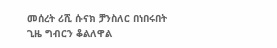መሰረት ሪሺ ሱናክ ቻንስለር በነበሩበት ጊዜ ግብርን ቆልለዋል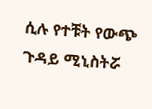ሲሉ የተቹት የውጭ ጉዳይ ሚኒስትሯ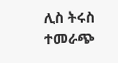ሊስ ትሩስ ተመራጭ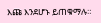እጩ እንደሆኑ ይጠቁማሉ።